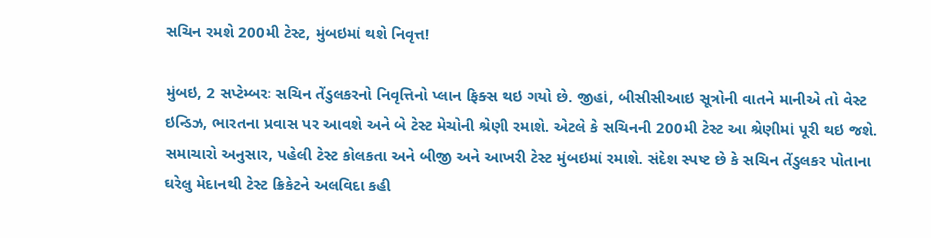સચિન રમશે 200મી ટેસ્ટ, મુંબઇમાં થશે નિવૃત્ત!

મુંબઇ, 2 સપ્ટેમ્બરઃ સચિન તેંડુલકરનો નિવૃત્તિનો પ્લાન ફિક્સ થઇ ગયો છે. જીહાં, બીસીસીઆઇ સૂત્રોની વાતને માનીએ તો વેસ્ટ ઇન્ડિઝ, ભારતના પ્રવાસ પર આવશે અને બે ટેસ્ટ મેચોની શ્રેણી રમાશે. એટલે કે સચિનની 200મી ટેસ્ટ આ શ્રેણીમાં પૂરી થઇ જશે. સમાચારો અનુસાર, પહેલી ટેસ્ટ કોલકતા અને બીજી અને આખરી ટેસ્ટ મુંબઇમાં રમાશે. સંદેશ સ્પષ્ટ છે કે સચિન તેંડુલકર પોતાના ઘરેલુ મેદાનથી ટેસ્ટ ક્રિકેટને અલવિદા કહી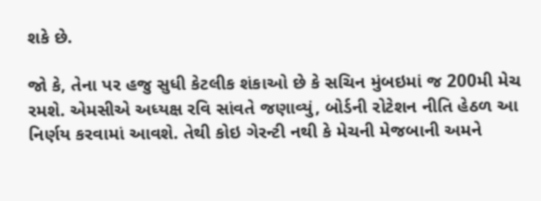શકે છે.

જો કે, તેના પર હજુ સુધી કેટલીક શંકાઓ છે કે સચિન મુંબઇમાં જ 200મી મેચ રમશે. એમસીએ અધ્યક્ષ રવિ સાંવતે જણાવ્યું, બોર્ડની રોટેશન નીતિ હેઠળ આ નિર્ણય કરવામાં આવશે. તેથી કોઇ ગેરન્ટી નથી કે મેચની મેજબાની અમને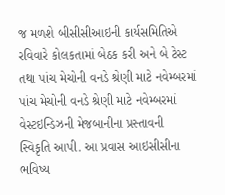જ મળશે બીસીસીઆઇની કાર્યસમિતિએ રવિવારે કોલકતામાં બેઠક કરી અને બે ટેસ્ટ તથા પાંચ મેચોની વનડે શ્રેણી માટે નવેમ્બરમાં પાંચ મેચોની વનડે શ્રેણી માટે નવેમ્બરમાં વેસ્ટઇન્ડિઝની મેજબાનીના પ્રસ્તાવની સ્વિકૃતિ આપી. આ પ્રવાસ આઇસીસીના ભવિષ્ય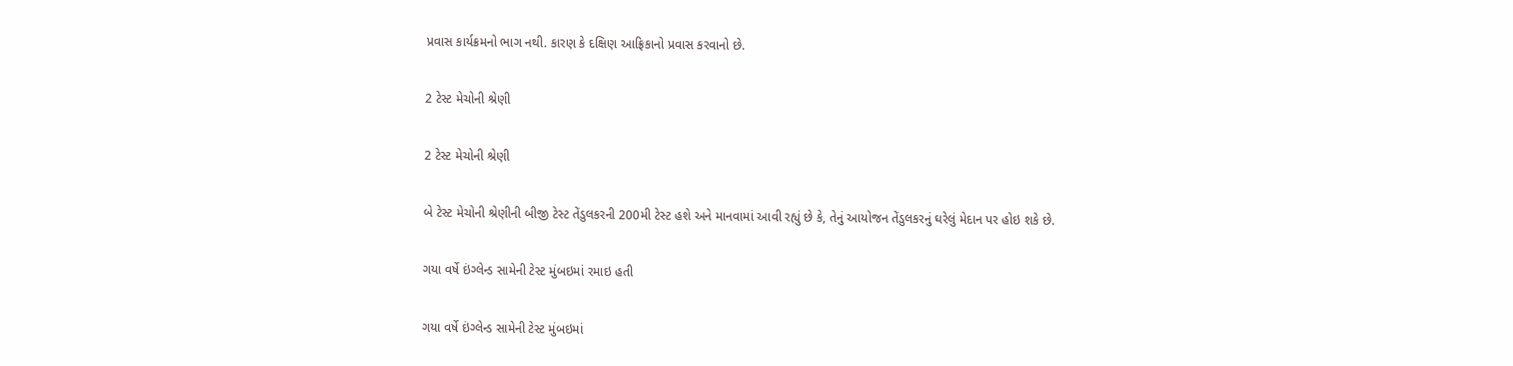પ્રવાસ કાર્યક્રમનો ભાગ નથી. કારણ કે દક્ષિણ આફ્રિકાનો પ્રવાસ કરવાનો છે.

2 ટેસ્ટ મેચોની શ્રેણી

2 ટેસ્ટ મેચોની શ્રેણી

બે ટેસ્ટ મેચોની શ્રેણીની બીજી ટેસ્ટ તેંડુલકરની 200મી ટેસ્ટ હશે અને માનવામાં આવી રહ્યું છે કે, તેનું આયોજન તેંડુલકરનું ઘરેલું મેદાન પર હોઇ શકે છે.

ગયા વર્ષે ઇંગ્લેન્ડ સામેની ટેસ્ટ મુંબઇમાં રમાઇ હતી

ગયા વર્ષે ઇંગ્લેન્ડ સામેની ટેસ્ટ મુંબઇમાં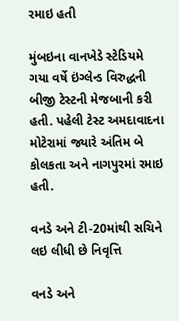રમાઇ હતી

મુંબઇના વાનખેડે સ્ટેડિયમે ગયા વર્ષે ઇંગ્લેન્ડ વિરુદ્ધની બીજી ટેસ્ટની મેજબાની કરી હતી. પહેલી ટેસ્ટ અમદાવાદના મોટેરામાં જ્યારે અંતિમ બે કોલકતા અને નાગપુરમાં રમાઇ હતી.

વનડે અને ટી-20માંથી સચિને લઇ લીધી છે નિવૃત્તિ

વનડે અને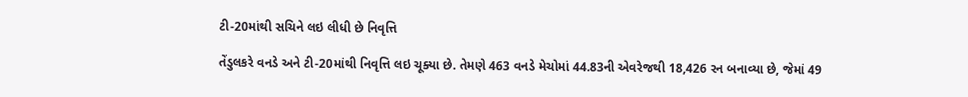ટી-20માંથી સચિને લઇ લીધી છે નિવૃત્તિ

તેંડુલકરે વનડે અને ટી-20માંથી નિવૃત્તિ લઇ ચૂક્યા છે. તેમણે 463 વનડે મેચોમાં 44.83ની એવરેજથી 18,426 રન બનાવ્યા છે, જેમાં 49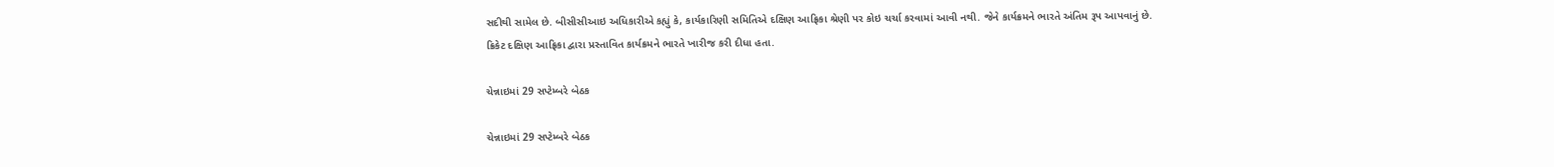સદીથી સામેલ છે. બીસીસીઆઇ અધિકારીએ કહ્યું કે, કાર્યકારિણી સમિતિએ દક્ષિણ આફ્રિકા શ્રેણી પર કોઇ ચર્ચા કરવામાં આવી નથી. જેને કાર્યક્રમને ભારતે અંતિમ રૂપ આપવાનું છે. ક્રિકેટ દક્ષિણ આફ્રિકા દ્વારા પ્રસ્તાવિત કાર્યક્રમને ભારતે ખારીજ કરી દીધા હતા.

ચેન્નાઇમાં 29 સપ્ટેમ્બરે બેઠક

ચેન્નાઇમાં 29 સપ્ટેમ્બરે બેઠક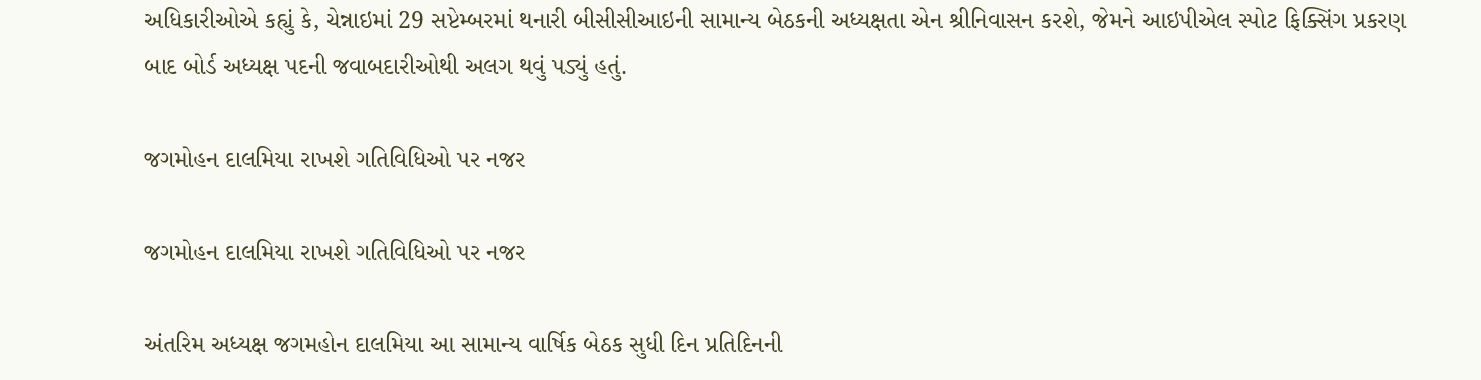અધિકારીઓએ કહ્યું કે, ચેન્નાઇમાં 29 સપ્ટેમ્બરમાં થનારી બીસીસીઆઇની સામાન્ય બેઠકની અધ્યક્ષતા એન શ્રીનિવાસન કરશે, જેમને આઇપીએલ સ્પોટ ફિક્સિંગ પ્રકરણ બાદ બોર્ડ અધ્યક્ષ પદની જવાબદારીઓથી અલગ થવું પડ્યું હતું.

જગમોહન દાલમિયા રાખશે ગતિવિધિઓ પર નજર

જગમોહન દાલમિયા રાખશે ગતિવિધિઓ પર નજર

અંતરિમ અધ્યક્ષ જગમહોન દાલમિયા આ સામાન્ય વાર્ષિક બેઠક સુધી દિન પ્રતિદિનની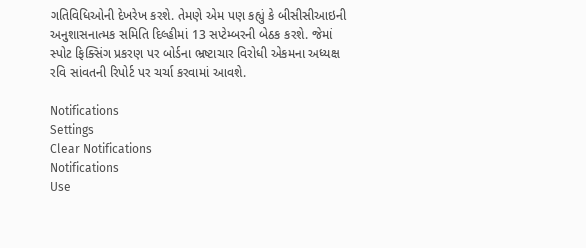ગતિવિધિઓની દેખરેખ કરશે. તેમણે એમ પણ કહ્યું કે બીસીસીઆઇની અનુશાસનાત્મક સમિતિ દિલ્હીમાં 13 સપ્ટેમ્બરની બેઠક કરશે. જેમાં સ્પોટ ફિક્સિંગ પ્રકરણ પર બોર્ડના ભ્રષ્ટાચાર વિરોધી એકમના અધ્યક્ષ રવિ સાંવતની રિપોર્ટ પર ચર્ચા કરવામાં આવશે.

Notifications
Settings
Clear Notifications
Notifications
Use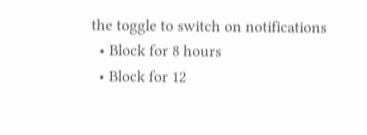the toggle to switch on notifications
  • Block for 8 hours
  • Block for 12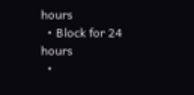hours
  • Block for 24 hours
  •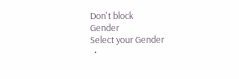Don't block
Gender
Select your Gender
  •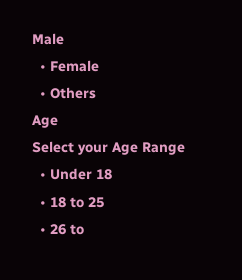Male
  • Female
  • Others
Age
Select your Age Range
  • Under 18
  • 18 to 25
  • 26 to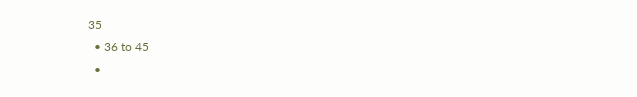35
  • 36 to 45
  •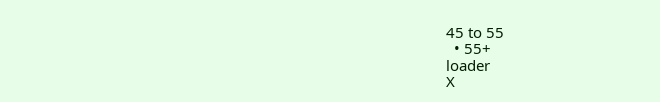45 to 55
  • 55+
loader
X